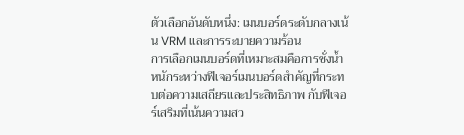ตัวเลือกอันดับหนึ่ง: เมนบอร์ดระดับกลางเน้น VRM และการระบายความร้อน
การเลือกเมนบอร์ดที่เหมาะสมคือการชั่งน้ำหนักระหว่างฟีเจอร์เมนบอร์ดสำคัญที่กระทบต่อความเสถียรและประสิทธิภาพ กับฟีเจอร์เสริมที่เน้นความสว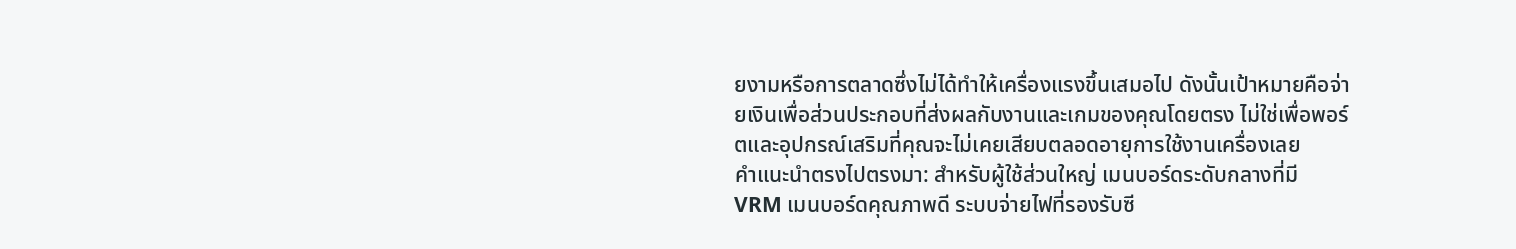ยงามหรือการตลาดซึ่งไม่ได้ทำให้เครื่องแรงขึ้นเสมอไป ดังนั้นเป้าหมายคือจ่ายเงินเพื่อส่วนประกอบที่ส่งผลกับงานและเกมของคุณโดยตรง ไม่ใช่เพื่อพอร์ตและอุปกรณ์เสริมที่คุณจะไม่เคยเสียบตลอดอายุการใช้งานเครื่องเลย
คำแนะนำตรงไปตรงมา: สำหรับผู้ใช้ส่วนใหญ่ เมนบอร์ดระดับกลางที่มี VRM เมนบอร์ดคุณภาพดี ระบบจ่ายไฟที่รองรับซี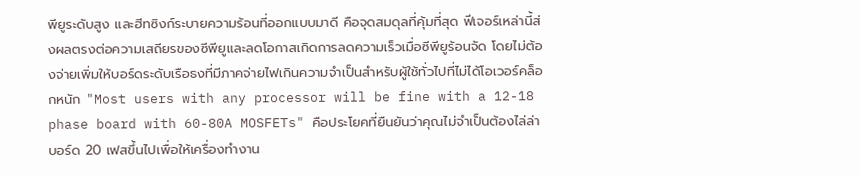พียูระดับสูง และฮีทซิงก์ระบายความร้อนที่ออกแบบมาดี คือจุดสมดุลที่คุ้มที่สุด ฟีเจอร์เหล่านี้ส่งผลตรงต่อความเสถียรของซีพียูและลดโอกาสเกิดการลดความเร็วเมื่อซีพียูร้อนจัด โดยไม่ต้องจ่ายเพิ่มให้บอร์ดระดับเรือธงที่มีภาคจ่ายไฟเกินความจำเป็นสำหรับผู้ใช้ทั่วไปที่ไม่ได้โอเวอร์คล็อกหนัก "Most users with any processor will be fine with a 12-18 phase board with 60-80A MOSFETs" คือประโยคที่ยืนยันว่าคุณไม่จำเป็นต้องไล่ล่าบอร์ด 20 เฟสขึ้นไปเพื่อให้เครื่องทำงาน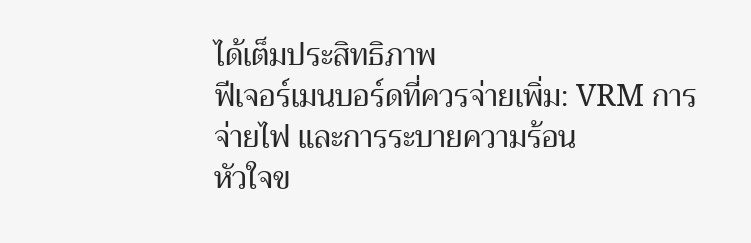ได้เต็มประสิทธิภาพ
ฟีเจอร์เมนบอร์ดที่ควรจ่ายเพิ่ม: VRM การจ่ายไฟ และการระบายความร้อน
หัวใจข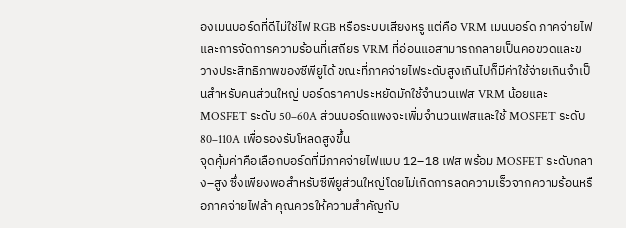องเมนบอร์ดที่ดีไม่ใช่ไฟ RGB หรือระบบเสียงหรู แต่คือ VRM เมนบอร์ด ภาคจ่ายไฟ และการจัดการความร้อนที่เสถียร VRM ที่อ่อนแอสามารถกลายเป็นคอขวดและขวางประสิทธิภาพของซีพียูได้ ขณะที่ภาคจ่ายไฟระดับสูงเกินไปก็มีค่าใช้จ่ายเกินจำเป็นสำหรับคนส่วนใหญ่ บอร์ดราคาประหยัดมักใช้จำนวนเฟส VRM น้อยและ MOSFET ระดับ 50–60A ส่วนบอร์ดแพงจะเพิ่มจำนวนเฟสและใช้ MOSFET ระดับ 80–110A เพื่อรองรับโหลดสูงขึ้น
จุดคุ้มค่าคือเลือกบอร์ดที่มีภาคจ่ายไฟแบบ 12–18 เฟส พร้อม MOSFET ระดับกลาง–สูง ซึ่งเพียงพอสำหรับซีพียูส่วนใหญ่โดยไม่เกิดการลดความเร็วจากความร้อนหรือภาคจ่ายไฟล้า คุณควรให้ความสำคัญกับ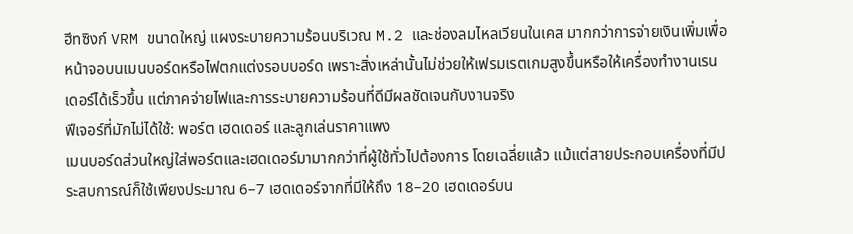ฮีทซิงก์ VRM ขนาดใหญ่ แผงระบายความร้อนบริเวณ M.2 และช่องลมไหลเวียนในเคส มากกว่าการจ่ายเงินเพิ่มเพื่อหน้าจอบนเมนบอร์ดหรือไฟตกแต่งรอบบอร์ด เพราะสิ่งเหล่านั้นไม่ช่วยให้เฟรมเรตเกมสูงขึ้นหรือให้เครื่องทำงานเรนเดอร์ได้เร็วขึ้น แต่ภาคจ่ายไฟและการระบายความร้อนที่ดีมีผลชัดเจนกับงานจริง
ฟีเจอร์ที่มักไม่ได้ใช้: พอร์ต เฮดเดอร์ และลูกเล่นราคาแพง
เมนบอร์ดส่วนใหญ่ใส่พอร์ตและเฮดเดอร์มามากกว่าที่ผู้ใช้ทั่วไปต้องการ โดยเฉลี่ยแล้ว แม้แต่สายประกอบเครื่องที่มีประสบการณ์ก็ใช้เพียงประมาณ 6–7 เฮดเดอร์จากที่มีให้ถึง 18–20 เฮดเดอร์บน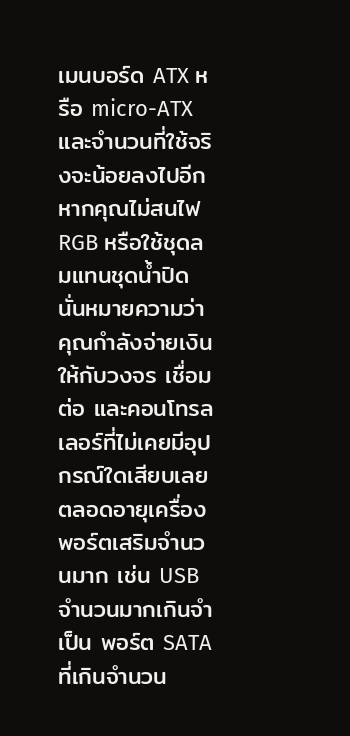เมนบอร์ด ATX หรือ micro-ATX และจำนวนที่ใช้จริงจะน้อยลงไปอีกหากคุณไม่สนไฟ RGB หรือใช้ชุดลมแทนชุดน้ำปิด นั่นหมายความว่าคุณกำลังจ่ายเงินให้กับวงจร เชื่อมต่อ และคอนโทรลเลอร์ที่ไม่เคยมีอุปกรณ์ใดเสียบเลยตลอดอายุเครื่อง
พอร์ตเสริมจำนวนมาก เช่น USB จำนวนมากเกินจำเป็น พอร์ต SATA ที่เกินจำนวน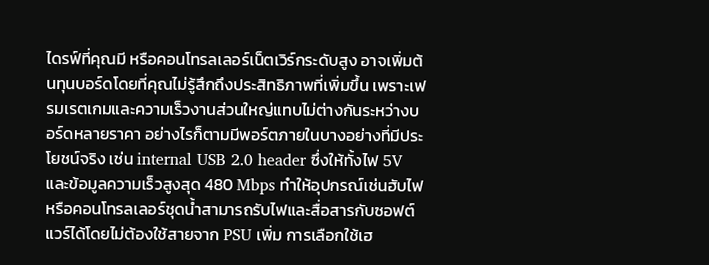ไดรฟ์ที่คุณมี หรือคอนโทรลเลอร์เน็ตเวิร์กระดับสูง อาจเพิ่มต้นทุนบอร์ดโดยที่คุณไม่รู้สึกถึงประสิทธิภาพที่เพิ่มขึ้น เพราะเฟรมเรตเกมและความเร็วงานส่วนใหญ่แทบไม่ต่างกันระหว่างบอร์ดหลายราคา อย่างไรก็ตามมีพอร์ตภายในบางอย่างที่มีประโยชน์จริง เช่น internal USB 2.0 header ซึ่งให้ทั้งไฟ 5V และข้อมูลความเร็วสูงสุด 480 Mbps ทำให้อุปกรณ์เช่นฮับไฟหรือคอนโทรลเลอร์ชุดน้ำสามารถรับไฟและสื่อสารกับซอฟต์แวร์ได้โดยไม่ต้องใช้สายจาก PSU เพิ่ม การเลือกใช้เฮ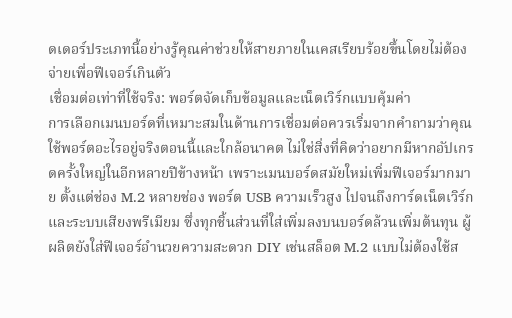ดเดอร์ประเภทนี้อย่างรู้คุณค่าช่วยให้สายภายในเคสเรียบร้อยขึ้นโดยไม่ต้องจ่ายเพื่อฟีเจอร์เกินตัว
เชื่อมต่อเท่าที่ใช้จริง: พอร์ตจัดเก็บข้อมูลและเน็ตเวิร์กแบบคุ้มค่า
การเลือกเมนบอร์ดที่เหมาะสมในด้านการเชื่อมต่อควรเริ่มจากคำถามว่าคุณใช้พอร์ตอะไรอยู่จริงตอนนี้และใกล้อนาคต ไม่ใช่สิ่งที่คิดว่าอยากมีหากอัปเกรดครั้งใหญ่ในอีกหลายปีข้างหน้า เพราะเมนบอร์ดสมัยใหม่เพิ่มฟีเจอร์มากมาย ตั้งแต่ช่อง M.2 หลายช่อง พอร์ต USB ความเร็วสูง ไปจนถึงการ์ดเน็ตเวิร์กและระบบเสียงพรีเมียม ซึ่งทุกชิ้นส่วนที่ใส่เพิ่มลงบนบอร์ดล้วนเพิ่มต้นทุน ผู้ผลิตยังใส่ฟีเจอร์อำนวยความสะดวก DIY เช่นสล็อต M.2 แบบไม่ต้องใช้ส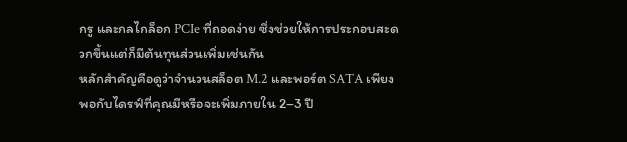กรู และกลไกล็อก PCIe ที่ถอดง่าย ซึ่งช่วยให้การประกอบสะดวกขึ้นแต่ก็มีต้นทุนส่วนเพิ่มเช่นกัน
หลักสำคัญคือดูว่าจำนวนสล็อต M.2 และพอร์ต SATA เพียงพอกับไดรฟ์ที่คุณมีหรือจะเพิ่มภายใน 2–3 ปี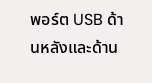พอร์ต USB ด้านหลังและด้าน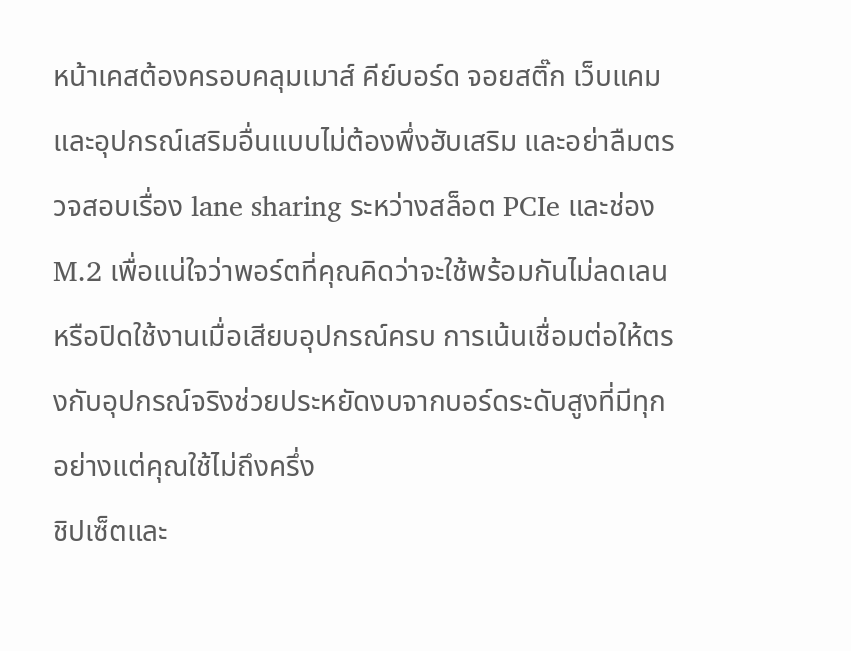หน้าเคสต้องครอบคลุมเมาส์ คีย์บอร์ด จอยสติ๊ก เว็บแคม และอุปกรณ์เสริมอื่นแบบไม่ต้องพึ่งฮับเสริม และอย่าลืมตรวจสอบเรื่อง lane sharing ระหว่างสล็อต PCIe และช่อง M.2 เพื่อแน่ใจว่าพอร์ตที่คุณคิดว่าจะใช้พร้อมกันไม่ลดเลนหรือปิดใช้งานเมื่อเสียบอุปกรณ์ครบ การเน้นเชื่อมต่อให้ตรงกับอุปกรณ์จริงช่วยประหยัดงบจากบอร์ดระดับสูงที่มีทุกอย่างแต่คุณใช้ไม่ถึงครึ่ง
ชิปเซ็ตและ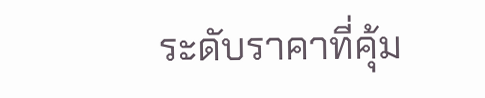ระดับราคาที่คุ้ม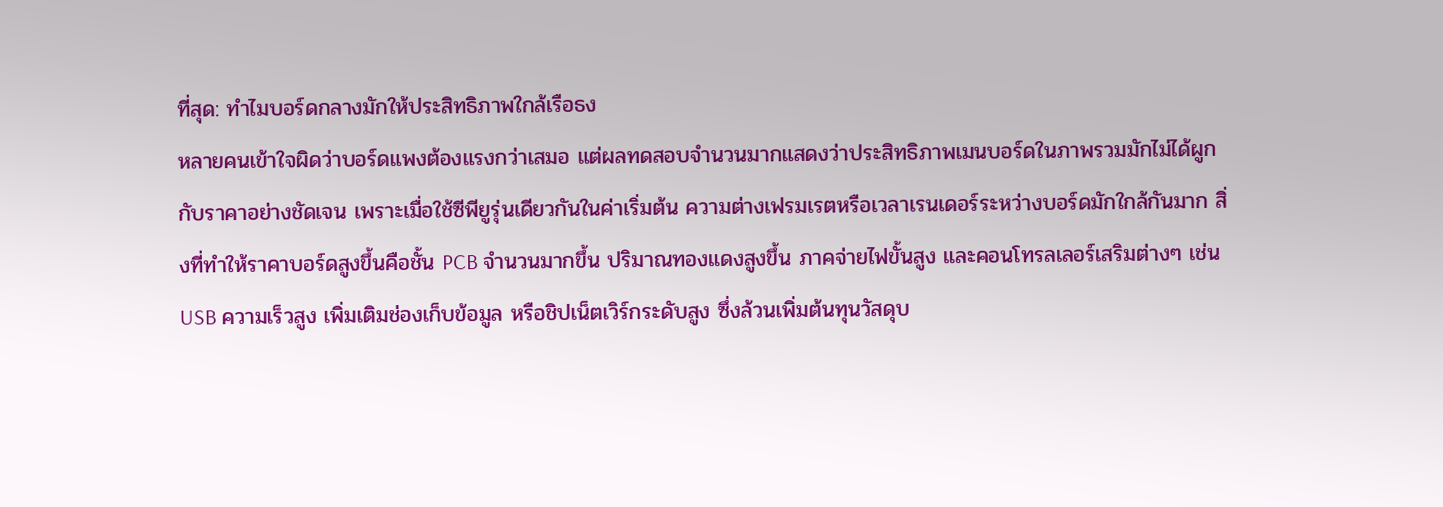ที่สุด: ทำไมบอร์ดกลางมักให้ประสิทธิภาพใกล้เรือธง
หลายคนเข้าใจผิดว่าบอร์ดแพงต้องแรงกว่าเสมอ แต่ผลทดสอบจำนวนมากแสดงว่าประสิทธิภาพเมนบอร์ดในภาพรวมมักไม่ได้ผูกกับราคาอย่างชัดเจน เพราะเมื่อใช้ซีพียูรุ่นเดียวกันในค่าเริ่มต้น ความต่างเฟรมเรตหรือเวลาเรนเดอร์ระหว่างบอร์ดมักใกล้กันมาก สิ่งที่ทำให้ราคาบอร์ดสูงขึ้นคือชั้น PCB จำนวนมากขึ้น ปริมาณทองแดงสูงขึ้น ภาคจ่ายไฟขั้นสูง และคอนโทรลเลอร์เสริมต่างๆ เช่น USB ความเร็วสูง เพิ่มเติมช่องเก็บข้อมูล หรือชิปเน็ตเวิร์กระดับสูง ซึ่งล้วนเพิ่มต้นทุนวัสดุบ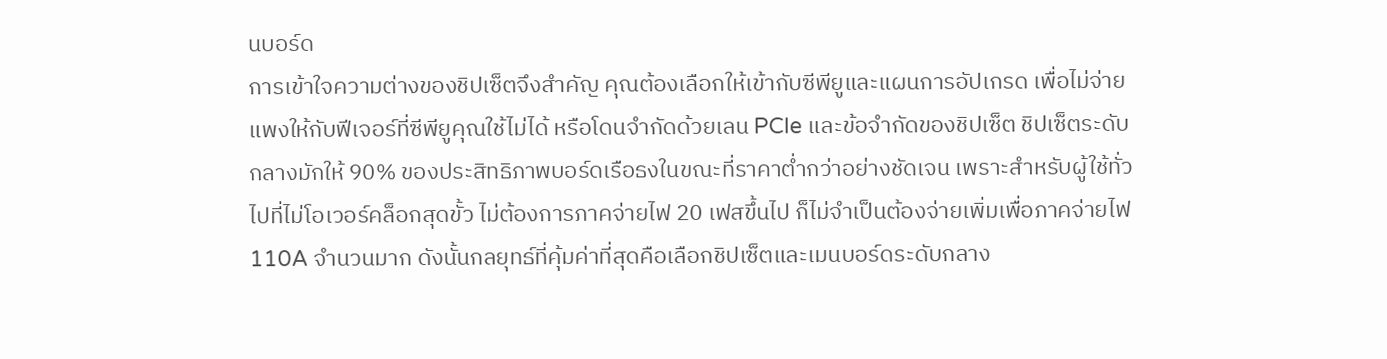นบอร์ด
การเข้าใจความต่างของชิปเซ็ตจึงสำคัญ คุณต้องเลือกให้เข้ากับซีพียูและแผนการอัปเกรด เพื่อไม่จ่ายแพงให้กับฟีเจอร์ที่ซีพียูคุณใช้ไม่ได้ หรือโดนจำกัดด้วยเลน PCIe และข้อจำกัดของชิปเซ็ต ชิปเซ็ตระดับกลางมักให้ 90% ของประสิทธิภาพบอร์ดเรือธงในขณะที่ราคาต่ำกว่าอย่างชัดเจน เพราะสำหรับผู้ใช้ทั่วไปที่ไม่โอเวอร์คล็อกสุดขั้ว ไม่ต้องการภาคจ่ายไฟ 20 เฟสขึ้นไป ก็ไม่จำเป็นต้องจ่ายเพิ่มเพื่อภาคจ่ายไฟ 110A จำนวนมาก ดังนั้นกลยุทธ์ที่คุ้มค่าที่สุดคือเลือกชิปเซ็ตและเมนบอร์ดระดับกลาง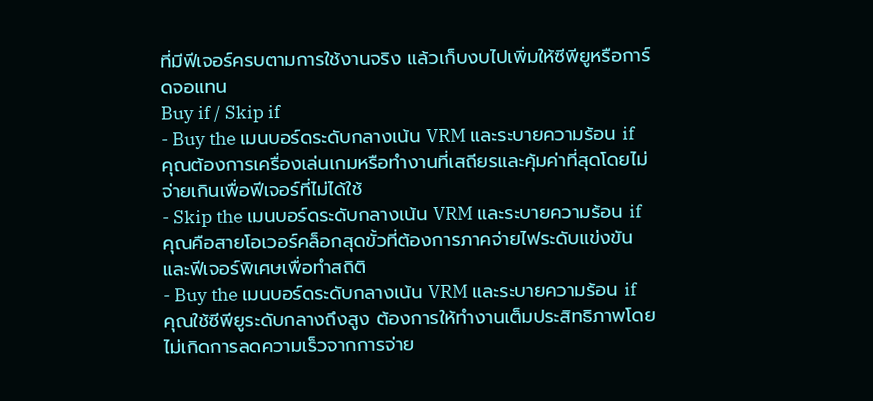ที่มีฟีเจอร์ครบตามการใช้งานจริง แล้วเก็บงบไปเพิ่มให้ซีพียูหรือการ์ดจอแทน
Buy if / Skip if
- Buy the เมนบอร์ดระดับกลางเน้น VRM และระบายความร้อน if คุณต้องการเครื่องเล่นเกมหรือทำงานที่เสถียรและคุ้มค่าที่สุดโดยไม่จ่ายเกินเพื่อฟีเจอร์ที่ไม่ได้ใช้
- Skip the เมนบอร์ดระดับกลางเน้น VRM และระบายความร้อน if คุณคือสายโอเวอร์คล็อกสุดขั้วที่ต้องการภาคจ่ายไฟระดับแข่งขันและฟีเจอร์พิเศษเพื่อทำสถิติ
- Buy the เมนบอร์ดระดับกลางเน้น VRM และระบายความร้อน if คุณใช้ซีพียูระดับกลางถึงสูง ต้องการให้ทำงานเต็มประสิทธิภาพโดยไม่เกิดการลดความเร็วจากการจ่าย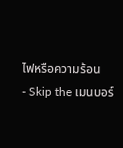ไฟหรือความร้อน
- Skip the เมนบอร์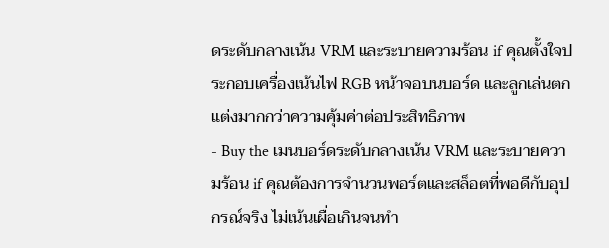ดระดับกลางเน้น VRM และระบายความร้อน if คุณตั้งใจประกอบเครื่องเน้นไฟ RGB หน้าจอบนบอร์ด และลูกเล่นตกแต่งมากกว่าความคุ้มค่าต่อประสิทธิภาพ
- Buy the เมนบอร์ดระดับกลางเน้น VRM และระบายความร้อน if คุณต้องการจำนวนพอร์ตและสล็อตที่พอดีกับอุปกรณ์จริง ไม่เน้นเผื่อเกินจนทำ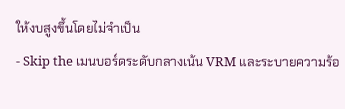ให้งบสูงขึ้นโดยไม่จำเป็น
- Skip the เมนบอร์ดระดับกลางเน้น VRM และระบายความร้อ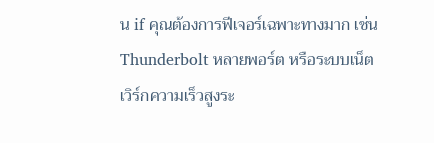น if คุณต้องการฟีเจอร์เฉพาะทางมาก เช่น Thunderbolt หลายพอร์ต หรือระบบเน็ตเวิร์กความเร็วสูงระ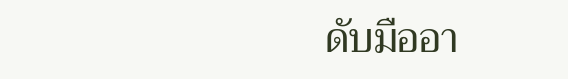ดับมืออา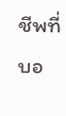ชีพที่บอ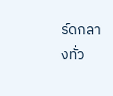ร์ดกลางทั่ว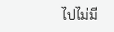ไปไม่มี